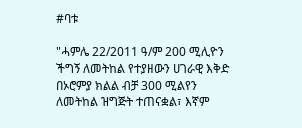#ባቱ

"ሓምሌ 22/2011 ዓ/ም 200 ሚሊዮን ችግኝ ለመትከል የተያዘውን ሀገራዊ እቅድ በኦሮምያ ክልል ብቻ 300 ሚልየን ለመትከል ዝግጅት ተጠናቋል፣ እኛም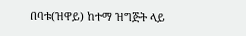በባቱ(ዝዋይ) ከተማ ዝግጅት ላይ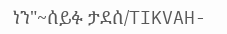ነን"~ሰይፉ ታደሰ/TIKVAH-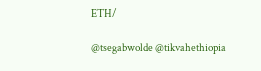ETH/

@tsegabwolde @tikvahethiopia